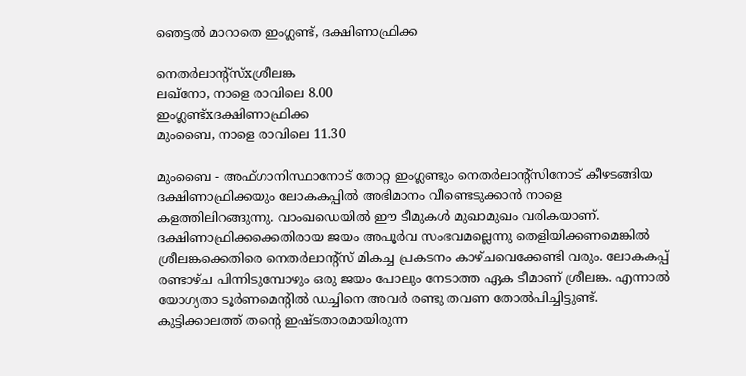ഞെട്ടല്‍ മാറാതെ ഇംഗ്ലണ്ട്, ദക്ഷിണാഫ്രിക്ക

നെതര്‍ലാന്റ്‌സ്xശ്രീലങ്ക
ലഖ്‌നോ, നാളെ രാവിലെ 8.00
ഇംഗ്ലണ്ട്xദക്ഷിണാഫ്രിക്ക
മുംബൈ, നാളെ രാവിലെ 11.30

മുംബൈ - അഫ്ഗാനിസ്ഥാനോട് തോറ്റ ഇംഗ്ലണ്ടും നെതര്‍ലാന്റ്‌സിനോട് കീഴടങ്ങിയ ദക്ഷിണാഫ്രിക്കയും ലോകകപ്പില്‍ അഭിമാനം വീണ്ടെടുക്കാന്‍ നാളെ കളത്തിലിറങ്ങുന്നു. വാംഖഡെയില്‍ ഈ ടീമുകള്‍ മുഖാമുഖം വരികയാണ്. ദക്ഷിണാഫ്രിക്കക്കെതിരായ ജയം അപൂര്‍വ സംഭവമല്ലെന്നു തെളിയിക്കണമെങ്കില്‍ ശ്രീലങ്കക്കെതിരെ നെതര്‍ലാന്റ്‌സ് മികച്ച പ്രകടനം കാഴ്ചവെക്കേണ്ടി വരും. ലോകകപ്പ് രണ്ടാഴ്ച പിന്നിടുമ്പോഴും ഒരു ജയം പോലും നേടാത്ത ഏക ടീമാണ് ശ്രീലങ്ക. എന്നാല്‍ യോഗ്യതാ ടൂര്‍ണമെന്റില്‍ ഡച്ചിനെ അവര്‍ രണ്ടു തവണ തോല്‍പിച്ചിട്ടുണ്ട്.
കുട്ടിക്കാലത്ത് തന്റെ ഇഷ്ടതാരമായിരുന്ന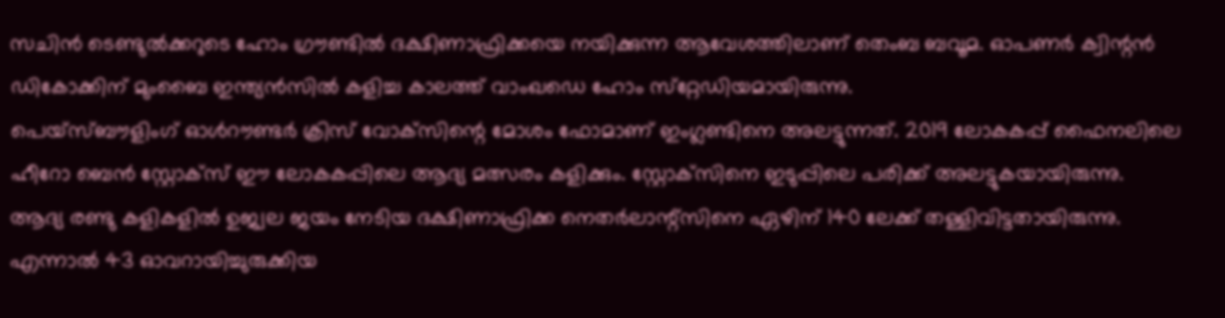സചിന്‍ ടെണ്ടുല്‍ക്കറുടെ ഹോം ഗ്രൗണ്ടില്‍ ദക്ഷിണാഫ്രിക്കയെ നയിക്കുന്ന ആവേശത്തിലാണ് തെംബ ബവൂമ. ഓപണര്‍ ക്വിന്റന്‍ ഡികോക്കിന് മുംബൈ ഇന്ത്യന്‍സില്‍ കളിച്ച കാലത്ത് വാംഖഡെ ഹോം സ്‌റ്റേഡിയമായിരുന്നു.
പെയ്‌സ്ബൗളിംഗ് ഓള്‍റൗണ്ടര്‍ ക്രിസ് വോക്‌സിന്റെ മോശം ഫോമാണ് ഇംഗ്ലണ്ടിനെ അലട്ടുന്നത്. 2019 ലോകകപ്പ് ഫൈനലിലെ ഹീറോ ബെന്‍ സ്റ്റോക്‌സ് ഈ ലോകകപ്പിലെ ആദ്യ മത്സരം കളിക്കും. സ്റ്റോക്‌സിനെ ഇടുപ്പിലെ പരിക്ക് അലട്ടുകയായിരുന്നു.
ആദ്യ രണ്ടു കളികളില്‍ ഉജ്വല ജയം നേടിയ ദക്ഷിണാഫ്രിക്ക നെതര്‍ലാന്റ്‌സിനെ ഏഴിന് 140 ലേക്ക് തള്ളിവിട്ടതായിരുന്നു. എന്നാല്‍ 43 ഓവറായിച്ചുരുക്കിയ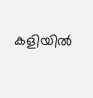കളിയില്‍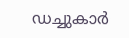ഡച്ചുകാര്‍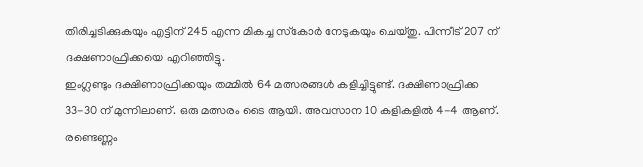തിരിച്ചടിക്കുകയും എട്ടിന് 245 എന്ന മികച്ച സ്‌കോര്‍ നേടുകയും ചെയ്തു. പിന്നീട് 207 ന് ദക്ഷണാഫ്രിക്കയെ എറിഞ്ഞിട്ടു.
ഇംഗ്ലണ്ടും ദക്ഷിണാഫ്രിക്കയും തമ്മില്‍ 64 മത്സരങ്ങള്‍ കളിച്ചിട്ടുണ്ട്. ദക്ഷിണാഫ്രിക്ക 33-30 ന് മുന്നിലാണ്. ഒരു മത്സരം ടൈ ആയി. അവസാന 10 കളികളില്‍ 4-4 ആണ്. രണ്ടെണ്ണം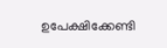ഉപേക്ഷിക്കേണ്ടി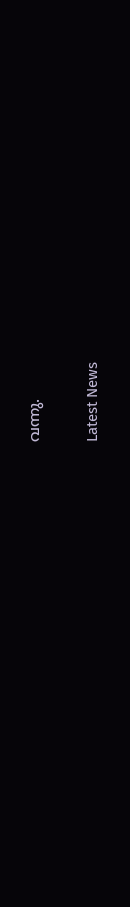വന്നു.

Latest News